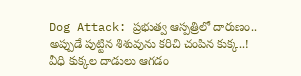Dog Attack: ప్రభుత్వ ఆస్పత్రిలో దారుణం.. అప్పుడే పుట్టిన శిశువును కరిచి చంపిన కుక్క..!
వీధి కుక్కల దాడులు ఆగడం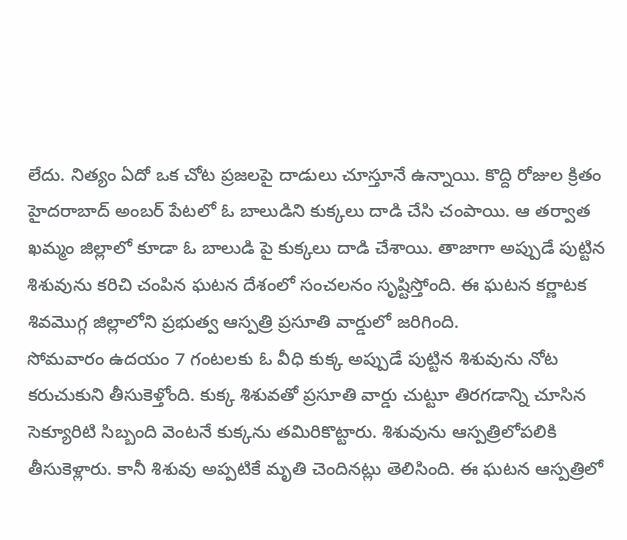లేదు. నిత్యం ఏదో ఒక చోట ప్రజలపై దాడులు చూస్తూనే ఉన్నాయి. కొద్ది రోజుల క్రితం హైదరాబాద్ అంబర్ పేటలో ఓ బాలుడిని కుక్కలు దాడి చేసి చంపాయి. ఆ తర్వాత ఖమ్మం జిల్లాలో కూడా ఓ బాలుడి పై కుక్కలు దాడి చేశాయి. తాజాగా అప్పుడే పుట్టిన శిశువును కరిచి చంపిన ఘటన దేశంలో సంచలనం సృష్టిస్తోంది. ఈ ఘటన కర్ణాటక శివమొగ్గ జిల్లాలోని ప్రభుత్వ ఆస్పత్రి ప్రసూతి వార్డులో జరిగింది.
సోమవారం ఉదయం 7 గంటలకు ఓ వీధి కుక్క అప్పుడే పుట్టిన శిశువును నోట కరుచుకుని తీసుకెళ్తోంది. కుక్క శిశువతో ప్రసూతి వార్డు చుట్టూ తిరగడాన్ని చూసిన సెక్యూరిటి సిబ్బంది వెంటనే కుక్కను తమిరికొట్టారు. శిశువును ఆస్పత్రిలోపలికి తీసుకెళ్లారు. కానీ శిశువు అప్పటికే మృతి చెందినట్లు తెలిసింది. ఈ ఘటన ఆస్పత్రిలో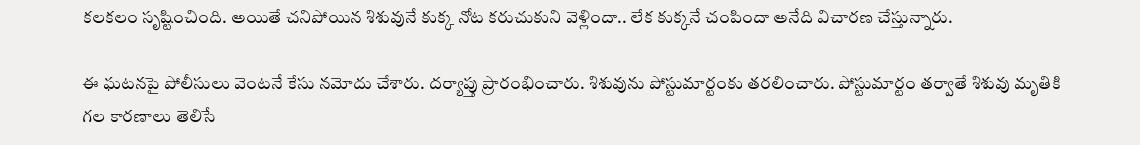కలకలం సృష్టించింది. అయితే చనిపోయిన శిశువునే కుక్క నోట కరుచుకుని వెళ్లిందా.. లేక కుక్కనే చంపిందా అనేది విచారణ చేస్తున్నారు.

ఈ ఘటనపై పోలీసులు వెంటనే కేసు నమోదు చేశారు. దర్యాప్తు ప్రారంభించారు. శిశువును పోస్టుమార్టంకు తరలించారు. పోస్టుమార్టం తర్వాతే శిశువు మృతికి గల కారణాలు తెలిసే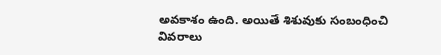అవకాశం ఉంది. అయితే శిశువుకు సంబంధించి వివరాలు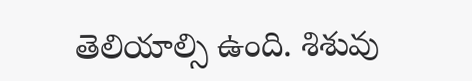తెలియాల్సి ఉంది. శిశువు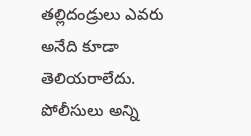తల్లిదండ్రులు ఎవరు అనేది కూడా తెలియరాలేదు. పోలీసులు అన్ని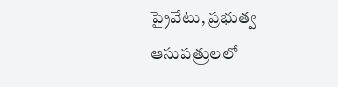ప్రైవేటు, ప్రభుత్వ ఆసుపత్రులలో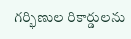గర్భిణుల రికార్డులను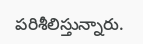పరిశీలిస్తున్నారు.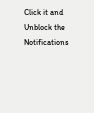Click it and Unblock the Notifications